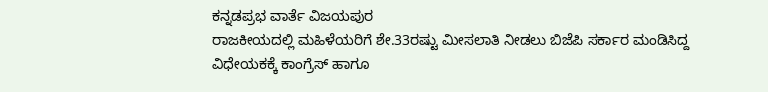ಕನ್ನಡಪ್ರಭ ವಾರ್ತೆ ವಿಜಯಪುರ
ರಾಜಕೀಯದಲ್ಲಿ ಮಹಿಳೆಯರಿಗೆ ಶೇ.33ರಷ್ಟು ಮೀಸಲಾತಿ ನೀಡಲು ಬಿಜೆಪಿ ಸರ್ಕಾರ ಮಂಡಿಸಿದ್ದ ವಿಧೇಯಕಕ್ಕೆ ಕಾಂಗ್ರೆಸ್ ಹಾಗೂ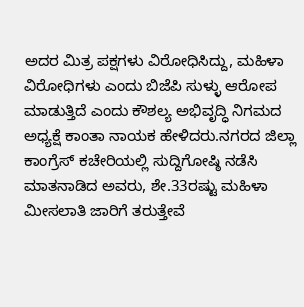ಅದರ ಮಿತ್ರ ಪಕ್ಷಗಳು ವಿರೋಧಿಸಿದ್ದು, ಮಹಿಳಾ ವಿರೋಧಿಗಳು ಎಂದು ಬಿಜೆಪಿ ಸುಳ್ಳು ಆರೋಪ ಮಾಡುತ್ತಿದೆ ಎಂದು ಕೌಶಲ್ಯ ಅಭಿವೃದ್ಧಿ ನಿಗಮದ ಅಧ್ಯಕ್ಷೆ ಕಾಂತಾ ನಾಯಕ ಹೇಳಿದರು.ನಗರದ ಜಿಲ್ಲಾ ಕಾಂಗ್ರೆಸ್ ಕಚೇರಿಯಲ್ಲಿ ಸುದ್ದಿಗೋಷ್ಠಿ ನಡೆಸಿ ಮಾತನಾಡಿದ ಅವರು, ಶೇ.33ರಷ್ಟು ಮಹಿಳಾ ಮೀಸಲಾತಿ ಜಾರಿಗೆ ತರುತ್ತೇವೆ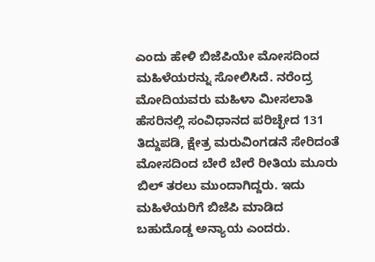ಎಂದು ಹೇಳಿ ಬಿಜೆಪಿಯೇ ಮೋಸದಿಂದ ಮಹಿಳೆಯರನ್ನು ಸೋಲಿಸಿದೆ. ನರೆಂದ್ರ ಮೋದಿಯವರು ಮಹಿಳಾ ಮೀಸಲಾತಿ ಹೆಸರಿನಲ್ಲಿ ಸಂವಿಧಾನದ ಪರಿಚ್ಛೇದ 131 ತಿದ್ದುಪಡಿ, ಕ್ಷೇತ್ರ ಮರುವಿಂಗಡನೆ ಸೇರಿದಂತೆ ಮೋಸದಿಂದ ಬೇರೆ ಬೇರೆ ರೀತಿಯ ಮೂರು ಬಿಲ್ ತರಲು ಮುಂದಾಗಿದ್ದರು. ಇದು ಮಹಿಳೆಯರಿಗೆ ಬಿಜೆಪಿ ಮಾಡಿದ ಬಹುದೊಡ್ಡ ಅನ್ಯಾಯ ಎಂದರು.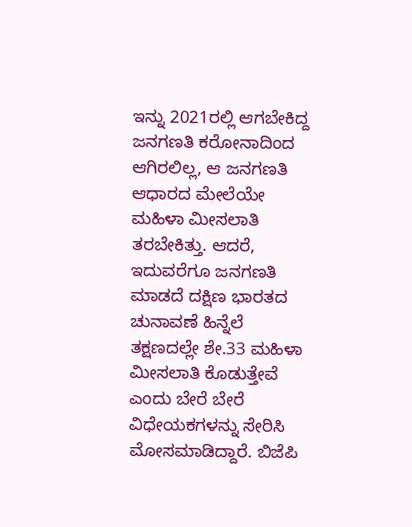ಇನ್ನು 2021ರಲ್ಲಿ ಆಗಬೇಕಿದ್ದ ಜನಗಣತಿ ಕರೋನಾದಿಂದ ಆಗಿರಲಿಲ್ಲ, ಆ ಜನಗಣತಿ ಆಧಾರದ ಮೇಲೆಯೇ ಮಹಿಳಾ ಮೀಸಲಾತಿ ತರಬೇಕಿತ್ತು. ಆದರೆ, ಇದುವರೆಗೂ ಜನಗಣತಿ ಮಾಡದೆ ದಕ್ಷಿಣ ಭಾರತದ ಚುನಾವಣೆ ಹಿನ್ನೆಲೆ ತಕ್ಷಣದಲ್ಲೇ ಶೇ.33 ಮಹಿಳಾ ಮೀಸಲಾತಿ ಕೊಡುತ್ತೇವೆ ಎಂದು ಬೇರೆ ಬೇರೆ ವಿಧೇಯಕಗಳನ್ನು ಸೇರಿಸಿ ಮೋಸಮಾಡಿದ್ದಾರೆ. ಬಿಜೆಪಿ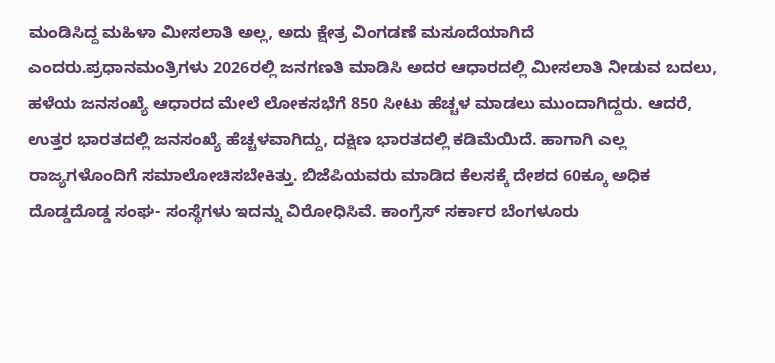ಮಂಡಿಸಿದ್ದ ಮಹಿಳಾ ಮೀಸಲಾತಿ ಅಲ್ಲ, ಅದು ಕ್ಷೇತ್ರ ವಿಂಗಡಣೆ ಮಸೂದೆಯಾಗಿದೆ ಎಂದರು.ಪ್ರಧಾನಮಂತ್ರಿಗಳು 2026ರಲ್ಲಿ ಜನಗಣತಿ ಮಾಡಿಸಿ ಅದರ ಆಧಾರದಲ್ಲಿ ಮೀಸಲಾತಿ ನೀಡುವ ಬದಲು, ಹಳೆಯ ಜನಸಂಖ್ಯೆ ಆಧಾರದ ಮೇಲೆ ಲೋಕಸಭೆಗೆ 850 ಸೀಟು ಹೆಚ್ಚಳ ಮಾಡಲು ಮುಂದಾಗಿದ್ದರು. ಆದರೆ, ಉತ್ತರ ಭಾರತದಲ್ಲಿ ಜನಸಂಖ್ಯೆ ಹೆಚ್ಚಳವಾಗಿದ್ದು, ದಕ್ಷಿಣ ಭಾರತದಲ್ಲಿ ಕಡಿಮೆಯಿದೆ. ಹಾಗಾಗಿ ಎಲ್ಲ ರಾಜ್ಯಗಳೊಂದಿಗೆ ಸಮಾಲೋಚಿಸಬೇಕಿತ್ತು. ಬಿಜೆಪಿಯವರು ಮಾಡಿದ ಕೆಲಸಕ್ಕೆ ದೇಶದ 60ಕ್ಕೂ ಅಧಿಕ ದೊಡ್ಡದೊಡ್ಡ ಸಂಘ- ಸಂಸ್ಥೆಗಳು ಇದನ್ನು ವಿರೋಧಿಸಿವೆ. ಕಾಂಗ್ರೆಸ್ ಸರ್ಕಾರ ಬೆಂಗಳೂರು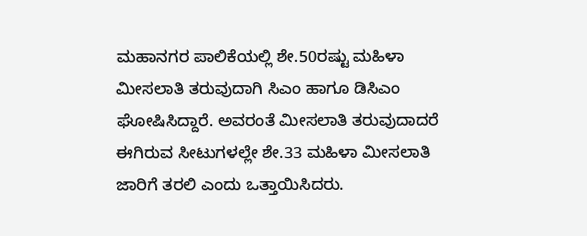ಮಹಾನಗರ ಪಾಲಿಕೆಯಲ್ಲಿ ಶೇ.50ರಷ್ಟು ಮಹಿಳಾ ಮೀಸಲಾತಿ ತರುವುದಾಗಿ ಸಿಎಂ ಹಾಗೂ ಡಿಸಿಎಂ ಘೋಷಿಸಿದ್ದಾರೆ. ಅವರಂತೆ ಮೀಸಲಾತಿ ತರುವುದಾದರೆ ಈಗಿರುವ ಸೀಟುಗಳಲ್ಲೇ ಶೇ.33 ಮಹಿಳಾ ಮೀಸಲಾತಿ ಜಾರಿಗೆ ತರಲಿ ಎಂದು ಒತ್ತಾಯಿಸಿದರು.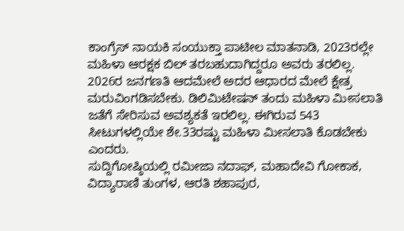ಕಾಂಗ್ರೆಸ್ ನಾಯಕಿ ಸಂಯುಕ್ತಾ ಪಾಟೀಲ ಮಾತನಾಡಿ, 2023ರಲ್ಲೇ ಮಹಿಳಾ ಆರಕ್ಷಕ ಬಿಲ್ ತರಬಹುದಾಗಿದ್ದರೂ ಅವರು ತರಲಿಲ್ಲ. 2026ರ ಜನಗಣತಿ ಆದಮೇಲೆ ಅದರ ಆಧಾರದ ಮೇಲೆ ಕ್ಷೇತ್ರ ಮರುವಿಂಗಡಿಸಬೇಕು. ಡಿಲಿಮಿಟೇಷನ್ ತಂದು ಮಹಿಳಾ ಮೀಸಲಾತಿ ಜತೆಗೆ ಸೇರಿಸುವ ಅವಶ್ಯಕತೆ ಇರಲಿಲ್ಲ. ಈಗಿರುವ 543 ಸೀಟುಗಳಲ್ಲಿಯೇ ಶೇ.33ರಷ್ಟು ಮಹಿಳಾ ಮೀಸಲಾತಿ ಕೊಡಬೇಕು ಎಂದರು.
ಸುದ್ದಿಗೋಷ್ಠಿಯಲ್ಲಿ ರಮೀಜಾ ನದಾಫ್, ಮಹಾದೇವಿ ಗೋಕಾಕ, ವಿದ್ಯಾರಾಣಿ ತುಂಗಳ, ಆರತಿ ಶಹಾಪುರ,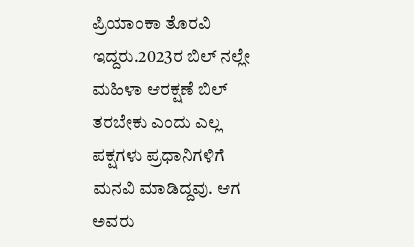ಪ್ರಿಯಾಂಕಾ ತೊರವಿ ಇದ್ದರು.2023ರ ಬಿಲ್ ನಲ್ಲೇ ಮಹಿಳಾ ಆರಕ್ಷಣೆ ಬಿಲ್ ತರಬೇಕು ಎಂದು ಎಲ್ಲ ಪಕ್ಷಗಳು ಪ್ರಧಾನಿಗಳಿಗೆ ಮನವಿ ಮಾಡಿದ್ದವು. ಆಗ ಅವರು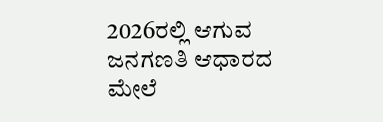2026ರಲ್ಲಿ ಆಗುವ ಜನಗಣತಿ ಆಧಾರದ ಮೇಲೆ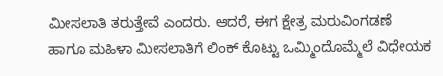ಮೀಸಲಾತಿ ತರುತ್ತೇವೆ ಎಂದರು. ಆದರೆ, ಈಗ ಕ್ಷೇತ್ರ ಮರುವಿಂಗಡಣೆ ಹಾಗೂ ಮಹಿಳಾ ಮೀಸಲಾತಿಗೆ ಲಿಂಕ್ ಕೊಟ್ಟು ಒಮ್ಮಿಂದೊಮ್ಮೆಲೆ ವಿಧೇಯಕ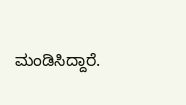ಮಂಡಿಸಿದ್ದಾರೆ.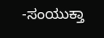-ಸಂಯುಕ್ತಾ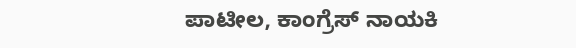ಪಾಟೀಲ, ಕಾಂಗ್ರೆಸ್ ನಾಯಕಿ